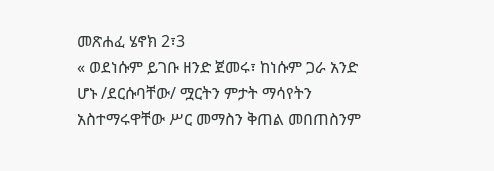መጽሐፈ ሄኖክ 2፣3
« ወደነሱም ይገቡ ዘንድ ጀመሩ፣ ከነሱም ጋራ አንድ ሆኑ /ደርሱባቸው/ ሟርትን ምታት ማሳየትን አስተማሩዋቸው ሥር መማስን ቅጠል መበጠስንም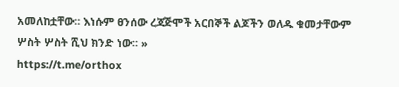አመለከቷቸው። እነሱም ፀንሰው ረጃጅሞች አርበኞች ልጆችን ወለዱ ቁመታቸውም ሦስት ሦስት ሺህ ክንድ ነው። »
https://t.me/orthox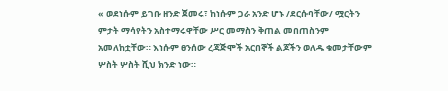« ወደነሱም ይገቡ ዘንድ ጀመሩ፣ ከነሱም ጋራ አንድ ሆኑ /ደርሱባቸው/ ሟርትን ምታት ማሳየትን አስተማሩዋቸው ሥር መማስን ቅጠል መበጠስንም አመለከቷቸው። እነሱም ፀንሰው ረጃጅሞች አርበኞች ልጆችን ወለዱ ቁመታቸውም ሦስት ሦስት ሺህ ክንድ ነው።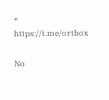»
https://t.me/orthox

No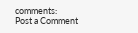comments:
Post a Comment